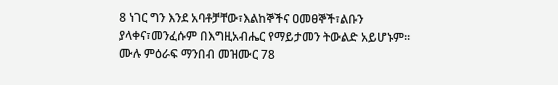8 ነገር ግን እንደ አባቶቻቸው፣እልከኞችና ዐመፀኞች፣ልቡን ያላቀና፣መንፈሱም በእግዚአብሔር የማይታመን ትውልድ አይሆኑም።
ሙሉ ምዕራፍ ማንበብ መዝሙር 78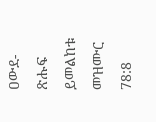ዐውደ-ጽሑፍ ይመልከቱ መዝሙር 78:8